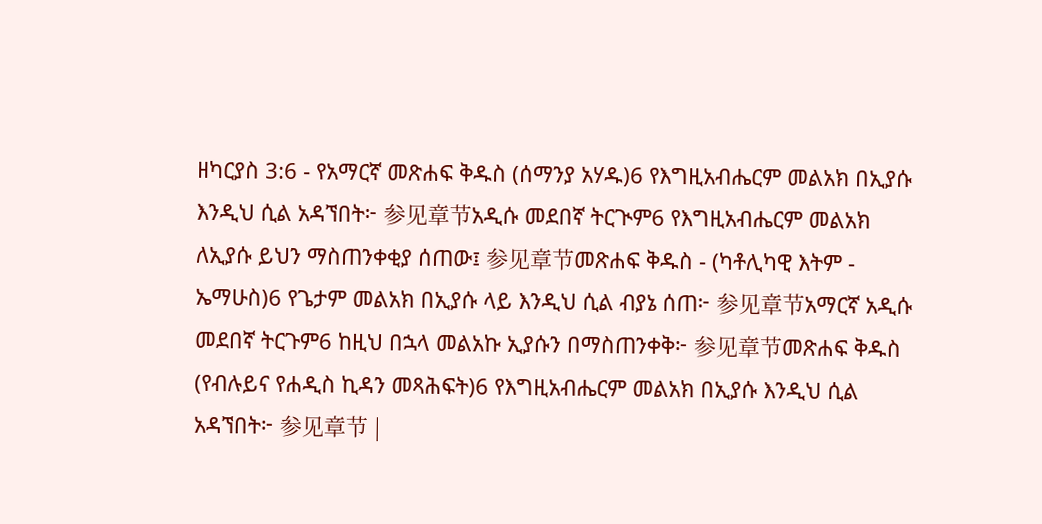ዘካርያስ 3:6 - የአማርኛ መጽሐፍ ቅዱስ (ሰማንያ አሃዱ)6 የእግዚአብሔርም መልአክ በኢያሱ እንዲህ ሲል አዳኘበት፦ 参见章节አዲሱ መደበኛ ትርጒም6 የእግዚአብሔርም መልአክ ለኢያሱ ይህን ማስጠንቀቂያ ሰጠው፤ 参见章节መጽሐፍ ቅዱስ - (ካቶሊካዊ እትም - ኤማሁስ)6 የጌታም መልአክ በኢያሱ ላይ እንዲህ ሲል ብያኔ ሰጠ፦ 参见章节አማርኛ አዲሱ መደበኛ ትርጉም6 ከዚህ በኋላ መልአኩ ኢያሱን በማስጠንቀቅ፦ 参见章节መጽሐፍ ቅዱስ (የብሉይና የሐዲስ ኪዳን መጻሕፍት)6 የእግዚአብሔርም መልአክ በኢያሱ እንዲህ ሲል አዳኘበት፦ 参见章节 |